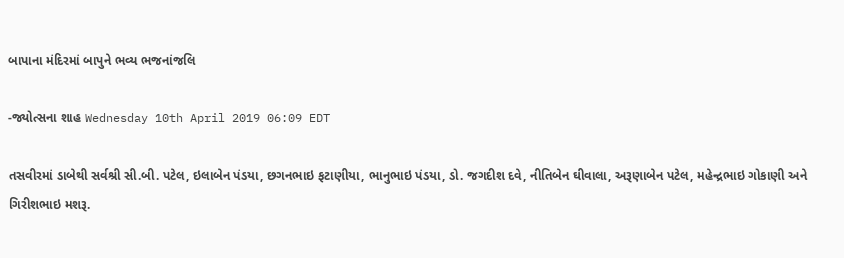બાપાના મંદિરમાં બાપુને ભવ્ય ભજનાંજલિ

-જ્યોત્સના શાહ Wednesday 10th April 2019 06:09 EDT

તસવીરમાં ડાબેથી સર્વશ્રી સી.બી. પટેલ, ઇલાબેન પંડયા, છગનભાઇ ફટાણીયા, ભાનુભાઇ પંડયા, ડો. જગદીશ દવે, નીતિબેન ઘીવાલા, અરૂણાબેન પટેલ, મહેન્દ્રભાઇ ગોકાણી અને ગિરીશભાઇ મશરૂ.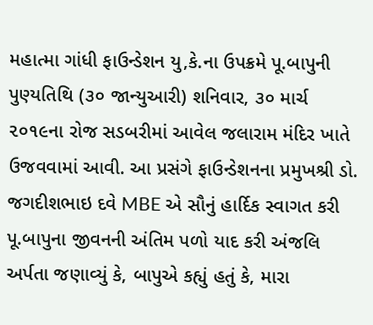મહાત્મા ગાંધી ફાઉન્ડેશન યુ,કે.ના ઉપક્રમે પૂ.બાપુની પુણ્યતિથિ (૩૦ જાન્યુઆરી) શનિવાર, ૩૦ માર્ચ ૨૦૧૯ના રોજ સડબરીમાં આવેલ જલારામ મંદિર ખાતે ઉજવવામાં આવી. આ પ્રસંગે ફાઉન્ડેશનના પ્રમુખશ્રી ડો. જગદીશભાઇ દવે MBE એ સૌનું હાર્દિક સ્વાગત કરી પૂ.બાપુના જીવનની અંતિમ પળો યાદ કરી અંજલિ અર્પતા જણાવ્યું કે, બાપુએ કહ્યું હતું કે, મારા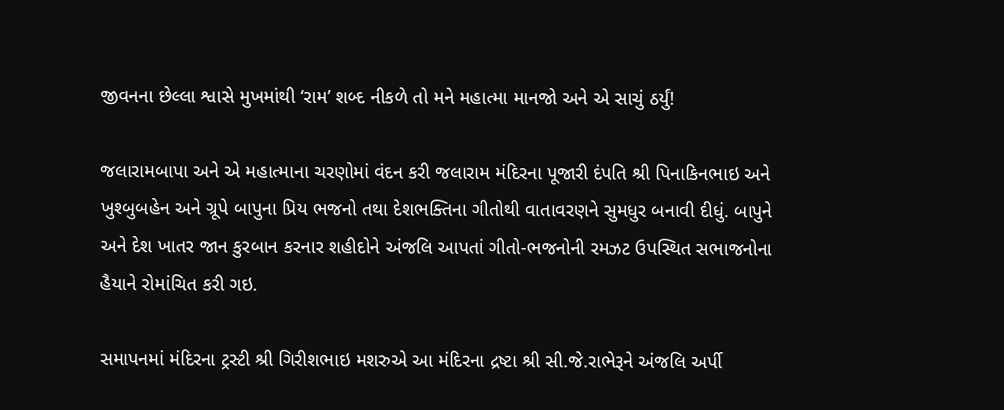જીવનના છેલ્લા શ્વાસે મુખમાંથી ‘રામ’ શબ્દ નીકળે તો મને મહાત્મા માનજો અને એ સાચું ઠર્યું!

જલારામબાપા અને એ મહાત્માના ચરણોમાં વંદન કરી જલારામ મંદિરના પૂજારી દંપતિ શ્રી પિનાકિનભાઇ અને ખુશ્બુબહેન અને ગ્રૂપે બાપુના પ્રિય ભજનો તથા દેશભક્તિના ગીતોથી વાતાવરણને સુમધુર બનાવી દીધું. બાપુને અને દેશ ખાતર જાન કુરબાન કરનાર શહીદોને અંજલિ આપતાં ગીતો-ભજનોની રમઝટ ઉપસ્થિત સભાજનોના હૈયાને રોમાંચિત કરી ગઇ.

સમાપનમાં મંદિરના ટ્રસ્ટી શ્રી ગિરીશભાઇ મશરુએ આ મંદિરના દ્રષ્ટા શ્રી સી.જે.રાભેરૂને અંજલિ અર્પી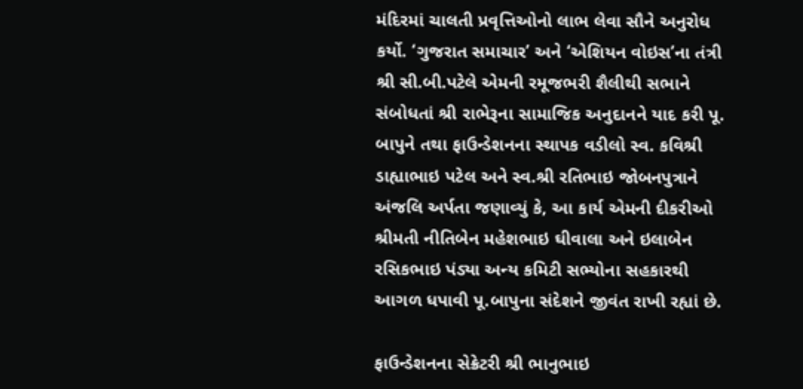મંદિરમાં ચાલતી પ્રવૃત્તિઓનો લાભ લેવા સૌને અનુરોધ કર્યો. ‘ગુજરાત સમાચાર’ અને ‘એશિયન વોઇસ’ના તંત્રી શ્રી સી.બી.પટેલે એમની રમૂજભરી શૈલીથી સભાને સંબોધતાં શ્રી રાભેરૂના સામાજિક અનુદાનને યાદ કરી પૂ. બાપુને તથા ફાઉન્ડેશનના સ્થાપક વડીલો સ્વ. કવિશ્રી ડાહ્યાભાઇ પટેલ અને સ્વ.શ્રી રતિભાઇ જોબનપુત્રાને અંજલિ અર્પતા જણાવ્યું કે, આ કાર્ય એમની દીકરીઓ શ્રીમતી નીતિબેન મહેશભાઇ ઘીવાલા અને ઇલાબેન રસિકભાઇ પંડ્યા અન્ય કમિટી સભ્યોના સહકારથી આગળ ધપાવી પૂ.બાપુના સંદેશને જીવંત રાખી રહ્યાં છે.

ફાઉન્ડેશનના સેક્રેટરી શ્રી ભાનુભાઇ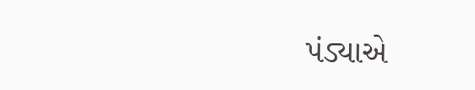પંડ્યાએ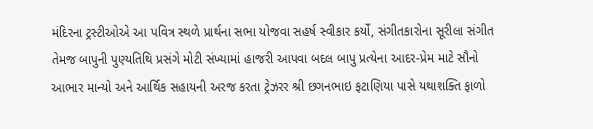મંદિરના ટ્રસ્ટીઓએ આ પવિત્ર સ્થળે પ્રાર્થના સભા યોજવા સહર્ષ સ્વીકાર કર્યો, સંગીતકારોના સૂરીલા સંગીત તેમજ બાપુની પુણ્યતિથિ પ્રસંગે મોટી સંખ્યામાં હાજરી આપવા બદલ બાપુ પ્રત્યેના આદર-પ્રેમ માટે સૌનો આભાર માન્યો અને આર્થિક સહાયની અરજ કરતા ટ્રેઝરર શ્રી છગનભાઇ ફટાણિયા પાસે યથાશક્તિ ફાળો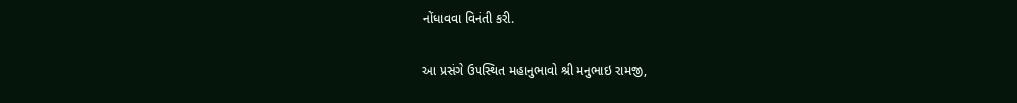નોંધાવવા વિનંતી કરી.

આ પ્રસંગે ઉપસ્થિત મહાનુભાવો શ્રી મનુભાઇ રામજી,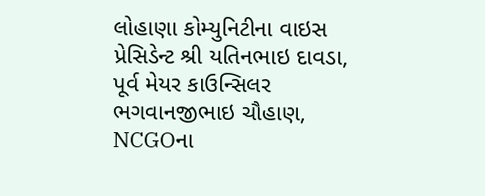લોહાણા કોમ્યુનિટીના વાઇસ પ્રેસિડેન્ટ શ્રી યતિનભાઇ દાવડા, પૂર્વ મેયર કાઉન્સિલર ભગવાનજીભાઇ ચૌહાણ, NCGOના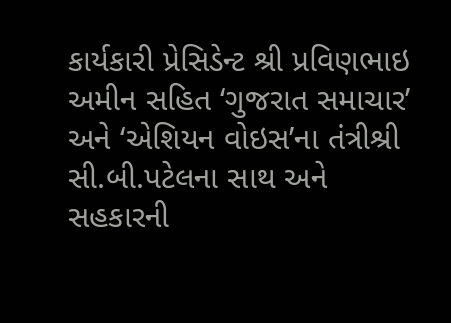કાર્યકારી પ્રેસિડેન્ટ શ્રી પ્રવિણભાઇ અમીન સહિત ‘ગુજરાત સમાચાર’ અને ‘એશિયન વોઇસ’ના તંત્રીશ્રી સી.બી.પટેલના સાથ અને સહકારની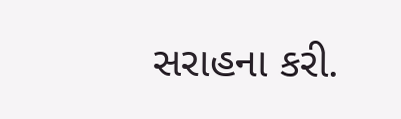સરાહના કરી.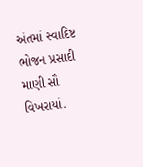અંતમાં સ્વાદિષ્ટ ભોજન પ્રસાદી માણી સૌ વિખરાયાં.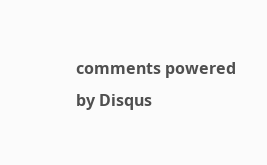comments powered by Disqus